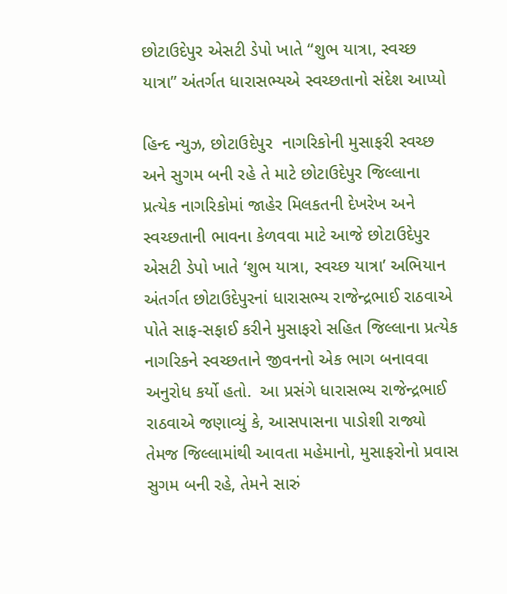છોટાઉદેપુર એસટી ડેપો ખાતે “શુભ યાત્રા, સ્વચ્છ યાત્રા” અંતર્ગત ધારાસભ્યએ સ્વચ્છતાનો સંદેશ આપ્યો

હિન્દ ન્યુઝ, છોટાઉદેપુર  નાગરિકોની મુસાફરી સ્વચ્છ અને સુગમ બની રહે તે માટે છોટાઉદેપુર જિલ્લાના પ્રત્યેક નાગરિકોમાં જાહેર મિલકતની દેખરેખ અને સ્વચ્છતાની ભાવના કેળવવા માટે આજે છોટાઉદેપુર એસટી ડેપો ખાતે ‘શુભ યાત્રા, સ્વચ્છ યાત્રા’ અભિયાન અંતર્ગત છોટાઉદેપુરનાં ધારાસભ્ય રાજેન્દ્રભાઈ રાઠવાએ પોતે સાફ-સફાઈ કરીને મુસાફરો સહિત જિલ્લાના પ્રત્યેક નાગરિકને સ્વચ્છતાને જીવનનો એક ભાગ બનાવવા અનુરોધ કર્યો હતો.  આ પ્રસંગે ધારાસભ્ય રાજેન્દ્રભાઈ રાઠવાએ જણાવ્યું કે, આસપાસના પાડોશી રાજ્યો તેમજ જિલ્લામાંથી આવતા મહેમાનો, મુસાફરોનો પ્રવાસ સુગમ બની રહે, તેમને સારું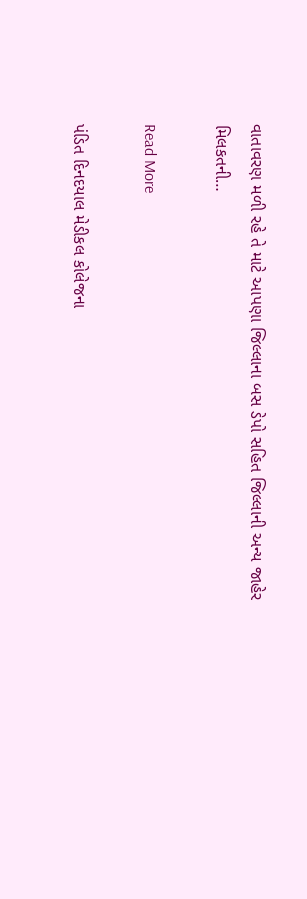વાતાવરણ મળી રહે તે માટે આપણા જિલ્લાના બસ ડેપો સહિત જિલ્લાની અન્ય જાહેર મિલકતની…

Read More

પંડિત દિનદયાલ મેડીકલ કોલેજના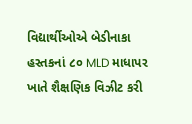વિદ્યાર્થીઓએ બેડીનાકા હસ્તકનાં ૮૦ MLD માધાપર ખાતે શૈક્ષણિક વિઝીટ કરી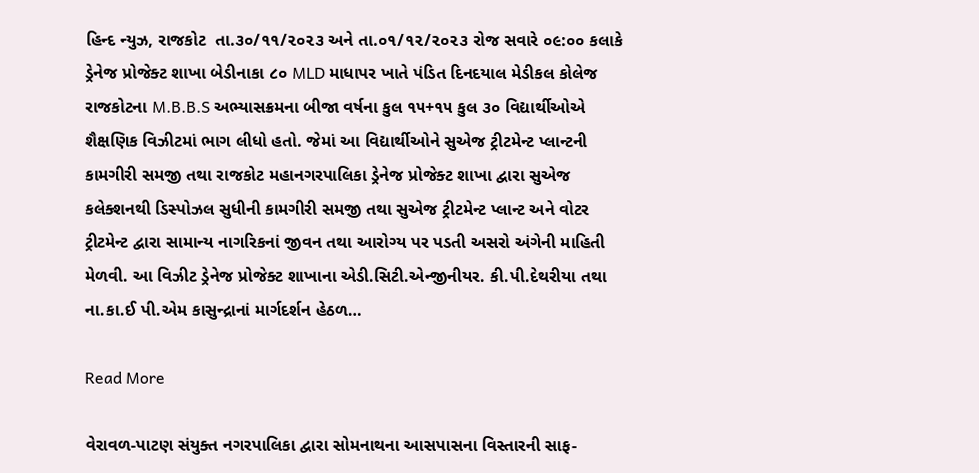હિન્દ ન્યુઝ, રાજકોટ  તા.૩૦/૧૧/૨૦૨૩ અને તા.૦૧/૧૨/૨૦૨૩ રોજ સવારે ૦૯:૦૦ કલાકે ડ્રેનેજ પ્રોજેક્ટ શાખા બેડીનાકા ૮૦ MLD માધાપર ખાતે પંડિત દિનદયાલ મેડીકલ કોલેજ રાજકોટના M.B.B.S અભ્યાસક્રમના બીજા વર્ષના કુલ ૧૫+૧૫ કુલ ૩૦ વિદ્યાર્થીઓએ શૈક્ષણિક વિઝીટમાં ભાગ લીધો હતો. જેમાં આ વિદ્યાર્થીઓને સુએજ ટ્રીટમેન્ટ પ્લાન્ટની કામગીરી સમજી તથા રાજકોટ મહાનગરપાલિકા ડ્રેનેજ પ્રોજેક્ટ શાખા દ્વારા સુએજ કલેક્શનથી ડિસ્પોઝલ સુધીની કામગીરી સમજી તથા સુએજ ટ્રીટમેન્ટ પ્લાન્ટ અને વોટર ટ્રીટમેન્ટ દ્વારા સામાન્ય નાગરિકનાં જીવન તથા આરોગ્ય પર પડતી અસરો અંગેની માહિતી મેળવી. આ વિઝીટ ડ્રેનેજ પ્રોજેક્ટ શાખાના એડી.સિટી.એન્જીનીયર. કી.પી.દેથરીયા તથા ના.કા.ઈ પી.એમ કાસુન્દ્રાનાં માર્ગદર્શન હેઠળ…

Read More

વેરાવળ-પાટણ સંયુક્ત નગરપાલિકા દ્વારા સોમનાથના આસપાસના વિસ્તારની સાફ-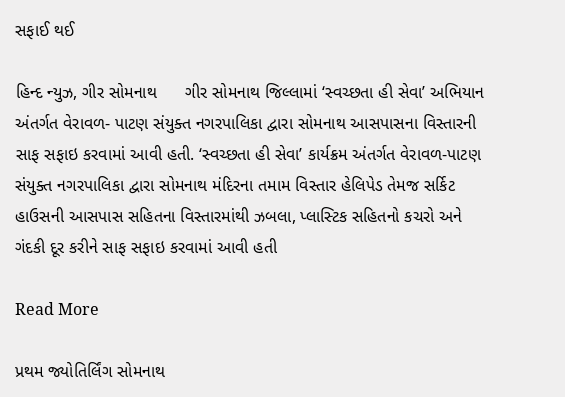સફાઈ થઈ

હિન્દ ન્યુઝ, ગીર સોમનાથ      ગીર સોમનાથ જિલ્લામાં ‘સ્વચ્છતા હી સેવા’ અભિયાન અંતર્ગત વેરાવળ- પાટણ સંયુક્ત નગરપાલિકા દ્વારા સોમનાથ આસપાસના વિસ્તારની સાફ સફાઇ કરવામાં આવી હતી. ‘સ્વચ્છતા હી સેવા’ કાર્યક્રમ અંતર્ગત વેરાવળ-પાટણ સંયુક્ત નગરપાલિકા દ્વારા સોમનાથ મંદિરના તમામ વિસ્તાર હેલિપેડ તેમજ સર્કિટ હાઉસની આસપાસ સહિતના વિસ્તારમાંથી ઝબલા, પ્લાસ્ટિક સહિતનો કચરો અને ગંદકી દૂર કરીને સાફ સફાઇ કરવામાં આવી હતી

Read More

પ્રથમ જ્યોતિર્લિંગ સોમનાથ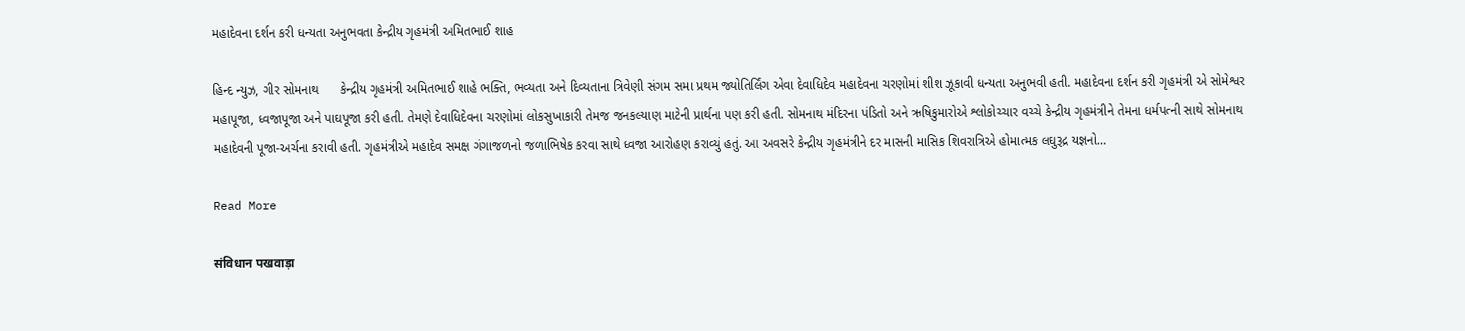મહાદેવના દર્શન કરી ધન્યતા અનુભવતા કેન્દ્રીય ગૃહમંત્રી અમિતભાઈ શાહ

હિન્દ ન્યુઝ, ગીર સોમનાથ      કેન્દ્રીય ગૃહમંત્રી અમિતભાઈ શાહે ભક્તિ, ભવ્યતા અને દિવ્યતાના ત્રિવેણી સંગમ સમા પ્રથમ જ્યોતિર્લિંગ એવા દેવાધિદેવ મહાદેવના ચરણોમાં શીશ ઝૂકાવી ધન્યતા અનુભવી હતી. મહાદેવના દર્શન કરી ગૃહમંત્રી એ સોમેશ્વર મહાપૂજા, ધ્વજાપૂજા અને પાઘપૂજા કરી હતી. તેમણે દેવાધિદેવના ચરણોમાં લોકસુખાકારી તેમજ જનકલ્યાણ માટેની પ્રાર્થના પણ કરી હતી. સોમનાથ મંદિરના પંડિતો અને ઋષિકુમારોએ શ્લોકોચ્ચાર વચ્ચે કેન્દ્રીય ગૃહમંત્રીને તેમના ધર્મપત્ની સાથે સોમનાથ મહાદેવની પૂજા-અર્ચના કરાવી હતી. ગૃહમંત્રીએ મહાદેવ સમક્ષ ગંગાજળનો જળાભિષેક કરવા સાથે ધ્વજા આરોહણ કરાવ્યું હતું. આ અવસરે કેન્દ્રીય ગૃહમંત્રીને દર માસની માસિક શિવરાત્રિએ હોમાત્મક લઘુરૂદ્ર યજ્ઞનો…

Read More

संविधान पखवाड़ा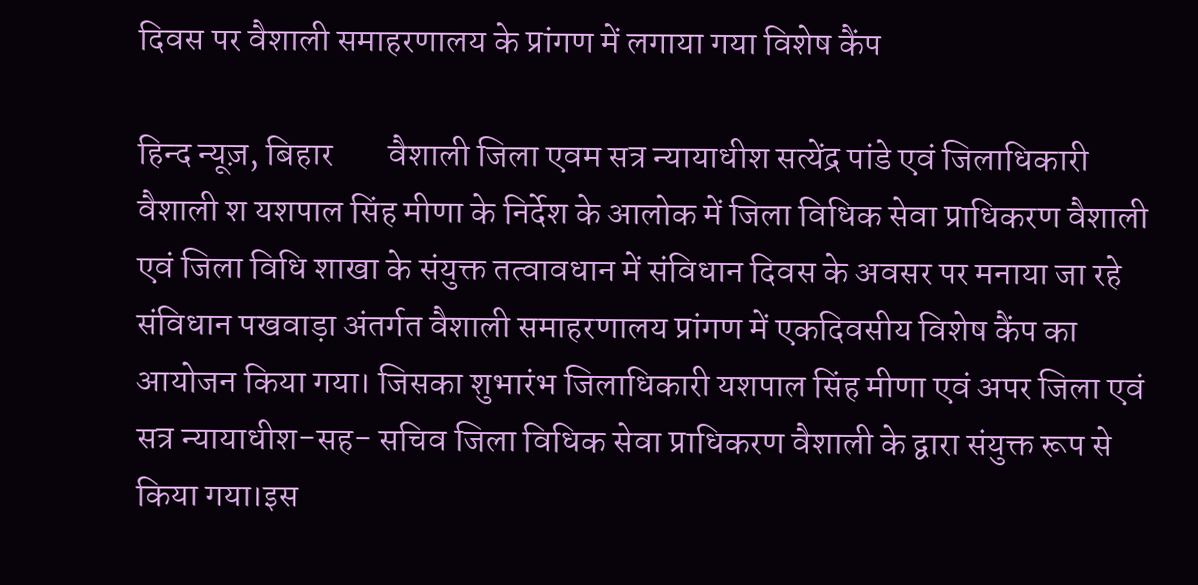दिवस पर वैशाली समाहरणालय के प्रांगण में लगाया गया विशेष कैंप

हिन्द न्यूज़, बिहार        वैशाली जिला एवम सत्र न्यायाधीश सत्येंद्र पांडे एवं जिलाधिकारी वैशाली श यशपाल सिंह मीणा के निर्देश के आलोक में जिला विधिक सेवा प्राधिकरण वैशाली एवं जिला विधि शाखा के संयुक्त तत्वावधान में संविधान दिवस के अवसर पर मनाया जा रहे संविधान पखवाड़ा अंतर्गत वैशाली समाहरणालय प्रांगण में एकदिवसीय विशेष कैंप का आयोजन किया गया। जिसका शुभारंभ जिलाधिकारी यशपाल सिंह मीणा एवं अपर जिला एवं सत्र न्यायाधीश-सह- सचिव जिला विधिक सेवा प्राधिकरण वैशाली के द्वारा संयुक्त रूप से किया गया।इस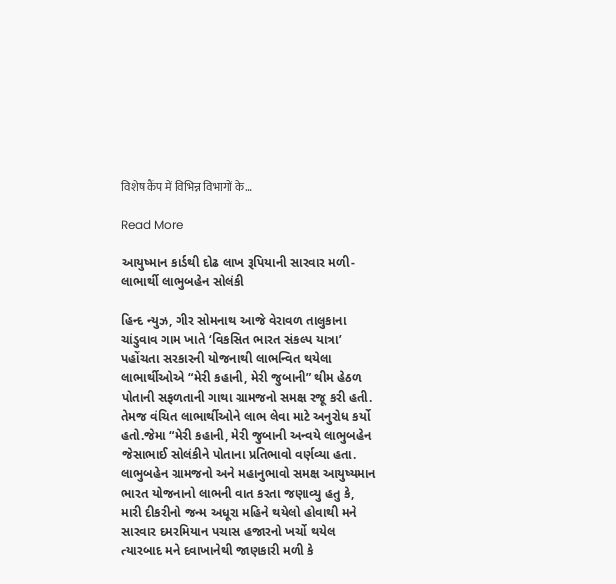विशेष कैंप में विभिन्न विभागों के…

Read More

આયુષ્માન કાર્ડથી દોઢ લાખ રૂપિયાની સારવાર મળી- લાભાર્થી લાભુબહેન સોલંકી

હિન્દ ન્યુઝ, ગીર સોમનાથ આજે વેરાવળ તાલુકાના ચાંડુવાવ ગામ ખાતે ‘વિકસિત ભારત સંકલ્પ યાત્રા’ પહોંચતા સરકારની યોજનાથી લાભન્વિત થયેલા લાભાર્થીઓએ “મેરી કહાની, મેરી જુબાની” થીમ હેઠળ પોતાની સફળતાની ગાથા ગ્રામજનો સમક્ષ રજૂ કરી હતી. તેમજ વંચિત લાભાર્થીઓને લાભ લેવા માટે અનુરોધ કર્યો હતો.જેમા “મેરી કહાની, મેરી જુબાની અન્વયે લાભુબહેન જેસાભાઈ સોલંકીને પોતાના પ્રતિભાવો વર્ણવ્યા હતા. લાભુબહેન ગ્રામજનો અને મહાનુભાવો સમક્ષ આયુષ્યમાન ભારત યોજનાનો લાભની વાત કરતા જણાવ્યુ હતુ કે, મારી દીકરીનો જન્મ અધૂરા મહિને થયેલો હોવાથી મને સારવાર દમરમિયાન પચાસ હજારનો ખર્ચો થયેલ ત્યારબાદ મને દવાખાનેથી જાણકારી મળી કે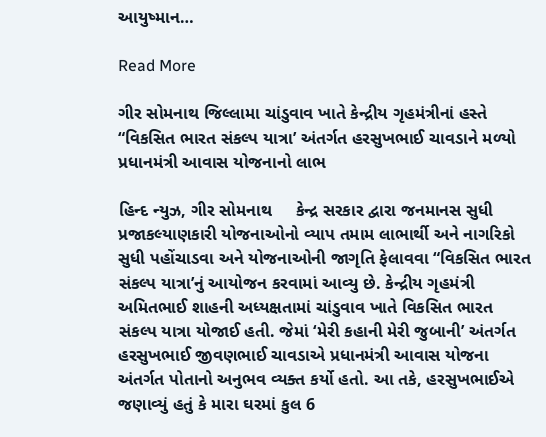આયુષ્માન…

Read More

ગીર સોમનાથ જિલ્લામા ચાંડુવાવ ખાતે કેન્દ્રીય ગૃહમંત્રીનાં હસ્તે “વિકસિત ભારત સંકલ્પ યાત્રા’ અંતર્ગત હરસુખભાઈ ચાવડાને મળ્યો પ્રધાનમંત્રી આવાસ યોજનાનો લાભ

હિન્દ ન્યુઝ, ગીર સોમનાથ     કેન્દ્ર સરકાર દ્વારા જનમાનસ સુધી પ્રજાકલ્યાણકારી યોજનાઓનો વ્યાપ તમામ લાભાર્થી અને નાગરિકો સુધી પહોંચાડવા અને યોજનાઓની જાગૃતિ ફેલાવવા “વિકસિત ભારત સંકલ્પ યાત્રા’નું આયોજન કરવામાં આવ્યુ છે. કેન્દ્રીય ગૃહમંત્રી અમિતભાઈ શાહની અધ્યક્ષતામાં ચાંડુવાવ ખાતે વિકસિત ભારત સંકલ્પ યાત્રા યોજાઈ હતી. જેમાં ‘મેરી કહાની મેરી જુબાની’ અંતર્ગત હરસુખભાઈ જીવણભાઈ ચાવડાએ પ્રધાનમંત્રી આવાસ યોજના અંતર્ગત પોતાનો અનુભવ વ્યક્ત કર્યો હતો. આ તકે, હરસુખભાઈએ જણાવ્યું હતું કે મારા ઘરમાં કુલ 6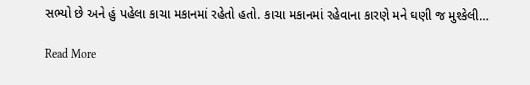સભ્યો છે અને હું પહેલા કાચા મકાનમાં રહેતો હતો. કાચા મકાનમાં રહેવાના કારણે મને ઘણી જ મુશ્કેલી…

Read More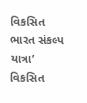વિકસિત ભારત સંકલ્પ યાત્રા’ વિકસિત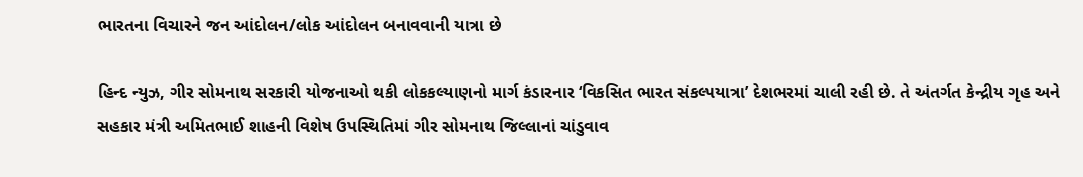ભારતના વિચારને જન આંદોલન/લોક આંદોલન બનાવવાની યાત્રા છે

હિન્દ ન્યુઝ, ગીર સોમનાથ સરકારી યોજનાઓ થકી લોકકલ્યાણનો માર્ગ કંડારનાર ‘વિકસિત ભારત સંકલ્પયાત્રા’ દેશભરમાં ચાલી રહી છે. તે અંતર્ગત કેન્દ્રીય ગૃહ અને સહકાર મંત્રી અમિતભાઈ શાહની વિશેષ ઉપસ્થિતિમાં ગીર સોમનાથ જિલ્લાનાં ચાંડુવાવ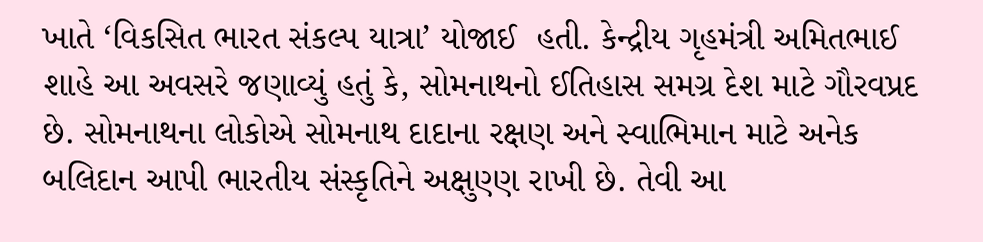ખાતે ‘વિકસિત ભારત સંકલ્પ યાત્રા’ યોજાઈ  હતી. કેન્દ્રીય ગૃહમંત્રી અમિતભાઈ શાહે આ અવસરે જણાવ્યું હતું કે, સોમનાથનો ઈતિહાસ સમગ્ર દેશ માટે ગૌરવપ્રદ છે. સોમનાથના લોકોએ સોમનાથ દાદાના રક્ષણ અને સ્વાભિમાન માટે અનેક બલિદાન આપી ભારતીય સંસ્કૃતિને અક્ષુણ્ણ રાખી છે. તેવી આ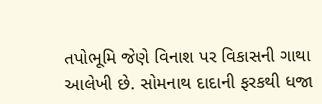તપોભૂમિ જેણે વિનાશ પર વિકાસની ગાથા આલેખી છે. સોમનાથ દાદાની ફરકથી ધજા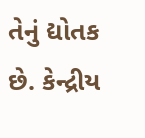તેનું દ્યોતક છે. કેન્દ્રીય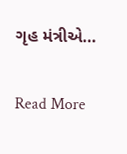ગૃહ મંત્રીએ…

Read More